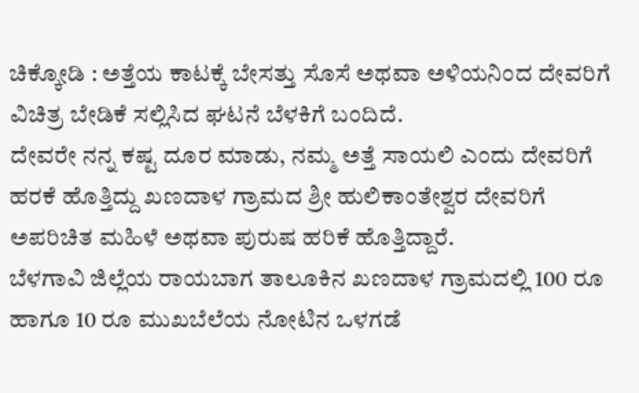ಚಿಕ್ಕೋಡಿ : ಅತ್ತೆಯ ಕಾಟಕ್ಕೆ ಬೇಸತ್ತು ಸೊಸೆ ಅಥವಾ ಅಳಿಯನಿಂದ ದೇವರಿಗೆ ವಿಚಿತ್ರ ಬೇಡಿಕೆ ಸಲ್ಲಿಸಿದ ಘಟನೆ ಬೆಳಕಿಗೆ ಬಂದಿದೆ.
ದೇವರೇ ನನ್ನ ಕಷ್ಟ ದೂರ ಮಾಡು, ನಮ್ಮ ಅತ್ತೆ ಸಾಯಲಿ ಎಂದು ದೇವರಿಗೆ ಹರಕೆ ಹೊತ್ತಿದ್ದು ಖಣದಾಳ ಗ್ರಾಮದ ಶ್ರೀ ಹುಲಿಕಾಂತೇಶ್ವರ ದೇವರಿಗೆ ಅಪರಿಚಿತ ಮಹಿಳೆ ಅಥವಾ ಪುರುಷ ಹರಿಕೆ ಹೊತ್ತಿದ್ದಾರೆ.
ಬೆಳಗಾವಿ ಜಿಲ್ಲೆಯ ರಾಯಬಾಗ ತಾಲೂಕಿನ ಖಣದಾಳ ಗ್ರಾಮದಲ್ಲಿ 100 ರೂ ಹಾಗೂ 10 ರೂ ಮುಖಬೆಲೆಯ ನೋಟಿನ ಒಳಗಡೆ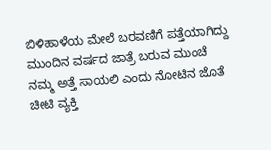ಬಿಳಿಹಾಳೆಯ ಮೇಲೆ ಬರವಣಿಗೆ ಪತ್ತೆಯಾಗಿದ್ದು ಮುಂದಿನ ವರ್ಷದ ಜಾತ್ರೆ ಬರುವ ಮುಂಚೆ ನಮ್ಮ ಅತ್ತೆ ಸಾಯಲಿ ಎಂದು ನೋಟಿನ ಜೊತೆ ಚೀಟಿ ವ್ಯಕ್ತಿ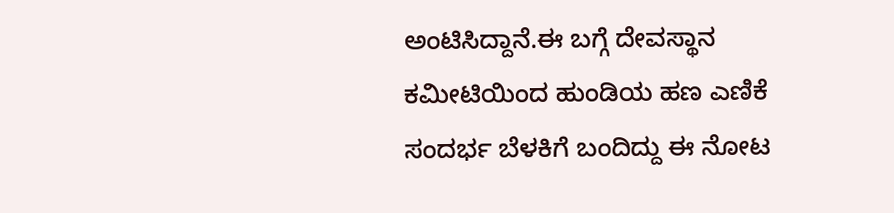ಅಂಟಿಸಿದ್ದಾನೆ.ಈ ಬಗ್ಗೆ ದೇವಸ್ಥಾನ ಕಮೀಟಿಯಿಂದ ಹುಂಡಿಯ ಹಣ ಎಣಿಕೆ ಸಂದರ್ಭ ಬೆಳಕಿಗೆ ಬಂದಿದ್ದು ಈ ನೋಟ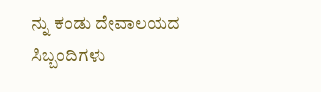ನ್ನು ಕಂಡು ದೇವಾಲಯದ ಸಿಬ್ಬಂದಿಗಳು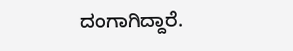ದಂಗಾಗಿದ್ದಾರೆ.